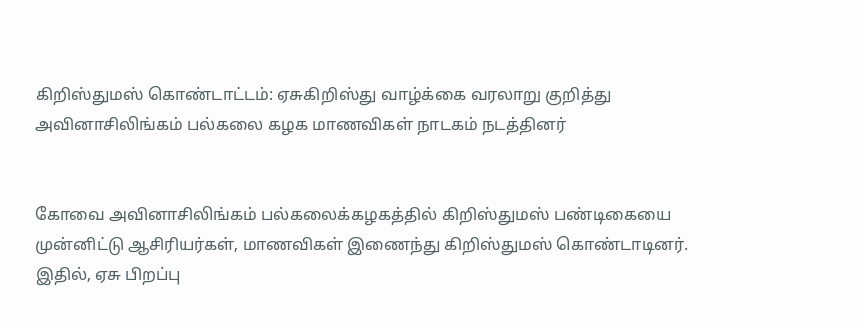கிறிஸ்துமஸ் கொண்டாட்டம்: ஏசுகிறிஸ்து வாழ்க்கை வரலாறு குறித்து அவினாசிலிங்கம் பல்கலை கழக மாணவிகள் நாடகம் நடத்தினர்


கோவை அவினாசிலிங்கம் பல்கலைக்கழகத்தில் கிறிஸ்துமஸ் பண்டிகையை முன்னிட்டு ஆசிரியர்கள், மாணவிகள் இணைந்து கிறிஸ்துமஸ் கொண்டாடினர். இதில், ஏசு பிறப்பு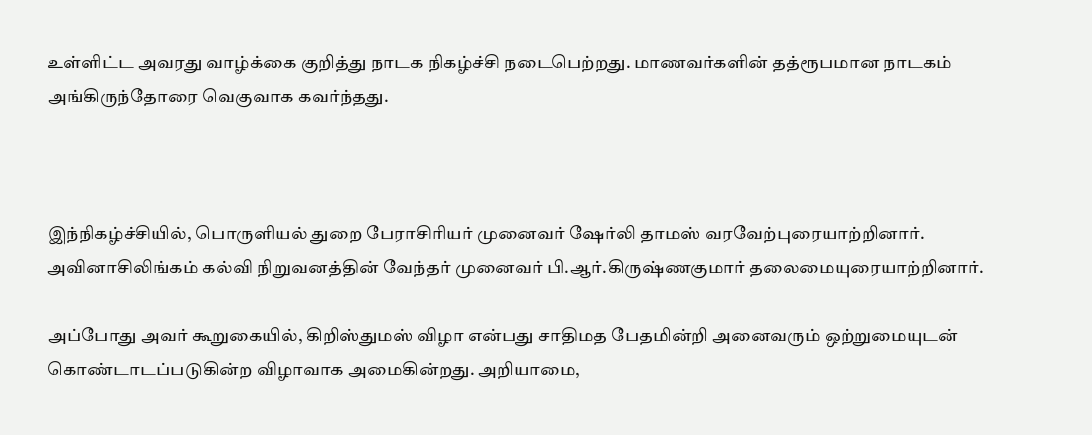உள்ளிட்ட அவரது வாழ்க்கை குறித்து நாடக நிகழ்ச்சி நடைபெற்றது. மாணவர்களின் தத்ரூபமான நாடகம் அங்கிருந்தோரை வெகுவாக கவர்ந்தது.



இந்நிகழ்ச்சியில், பொருளியல் துறை பேராசிரியர் முனைவர் ஷேர்லி தாமஸ் வரவேற்புரையாற்றினார். அவினாசிலிங்கம் கல்வி நிறுவனத்தின் வேந்தர் முனைவர் பி.ஆர்.கிருஷ்ணகுமார் தலைமையுரையாற்றினார்.

அப்போது அவர் கூறுகையில், கிறிஸ்துமஸ் விழா என்பது சாதிமத பேதமின்றி அனைவரும் ஒற்றுமையுடன் கொண்டாடப்படுகின்ற விழாவாக அமைகின்றது. அறியாமை,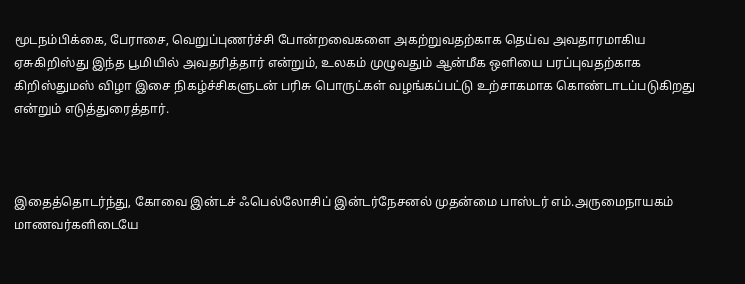மூடநம்பிக்கை, பேராசை, வெறுப்புணர்ச்சி போன்றவைகளை அகற்றுவதற்காக தெய்வ அவதாரமாகிய ஏசுகிறிஸ்து இந்த பூமியில் அவதரித்தார் என்றும், உலகம் முழுவதும் ஆன்மீக ஒளியை பரப்புவதற்காக கிறிஸ்துமஸ் விழா இசை நிகழ்ச்சிகளுடன் பரிசு பொருட்கள் வழங்கப்பட்டு உற்சாகமாக கொண்டாடப்படுகிறது என்றும் எடுத்துரைத்தார்.



இதைத்தொடர்ந்து, கோவை இன்டச் ஃபெல்லோசிப் இன்டர்நேசனல் முதன்மை பாஸ்டர் எம்.அருமைநாயகம் மாணவர்களிடையே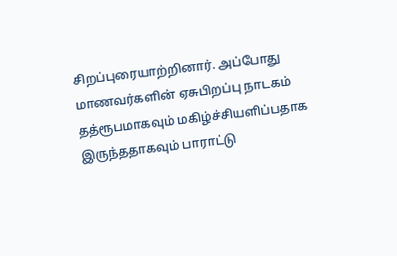சிறப்புரையாற்றினார். அப்போது மாணவர்களின் ஏசுபிறப்பு நாடகம் தத்ரூபமாகவும் மகிழ்ச்சியளிப்பதாக இருந்ததாகவும் பாராட்டு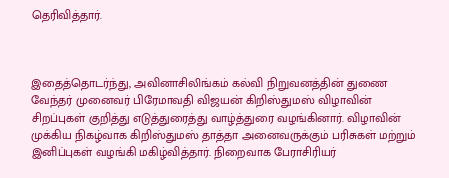தெரிவித்தார்.



இதைத்தொடர்ந்து, அவினாசிலிங்கம் கல்வி நிறுவனத்தின் துணை வேந்தர் முனைவர் பிரேமாவதி விஜயன் கிறிஸ்துமஸ் விழாவின் சிறப்புகள் குறித்து எடுத்துரைத்து வாழ்த்துரை வழங்கினார். விழாவின் முக்கிய நிகழ்வாக கிறிஸ்துமஸ் தாத்தா அனைவருக்கும் பரிசுகள் மற்றும் இனிப்புகள் வழங்கி மகிழ்வித்தார். நிறைவாக பேராசிரியர்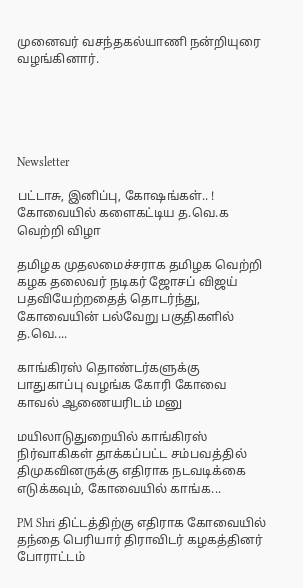முனைவர் வசந்தகல்யாணி நன்றியுரை வழங்கினார்.





Newsletter

பட்டாசு, இனிப்பு, கோஷங்கள்.. ! கோவையில் களைகட்டிய த.வெ.க வெற்றி விழா

தமிழக முதலமைச்சராக தமிழக வெற்றி கழக தலைவர் நடிகர் ஜோசப் விஜய் பதவியேற்றதைத் தொடர்ந்து, கோவையின் பல்வேறு பகுதிகளில் த.வெ....

காங்கிரஸ் தொண்டர்களுக்கு பாதுகாப்பு வழங்க கோரி கோவை காவல் ஆணையரிடம் மனு

மயிலாடுதுறையில் காங்கிரஸ் நிர்வாகிகள் தாக்கப்பட்ட சம்பவத்தில் திமுகவினருக்கு எதிராக நடவடிக்கை எடுக்கவும், கோவையில் காங்க...

PM Shri திட்டத்திற்கு எதிராக கோவையில் தந்தை பெரியார் திராவிடர் கழகத்தினர் போராட்டம்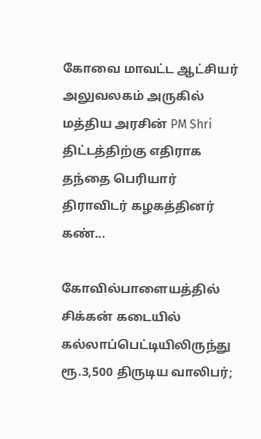கோவை மாவட்ட ஆட்சியர் அலுவலகம் அருகில் மத்திய அரசின் PM Shri திட்டத்திற்கு எதிராக தந்தை பெரியார் திராவிடர் கழகத்தினர் கண்...

கோவில்பாளையத்தில் சிக்கன் கடையில் கல்லாப்பெட்டியிலிருந்து ரூ.3,500 திருடிய வாலிபர்;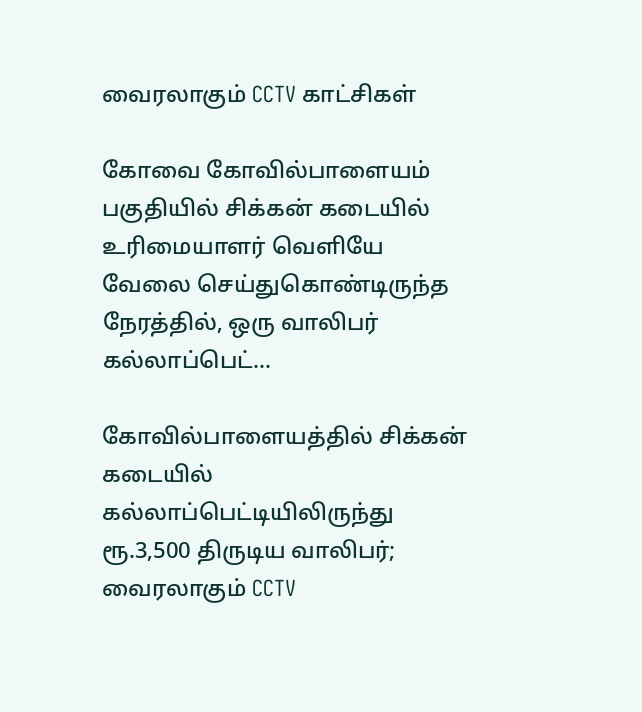வைரலாகும் CCTV காட்சிகள்

கோவை கோவில்பாளையம் பகுதியில் சிக்கன் கடையில் உரிமையாளர் வெளியே வேலை செய்துகொண்டிருந்த நேரத்தில், ஒரு வாலிபர் கல்லாப்பெட்...

கோவில்பாளையத்தில் சிக்கன் கடையில் கல்லாப்பெட்டியிலிருந்து ரூ.3,500 திருடிய வாலிபர்; வைரலாகும் CCTV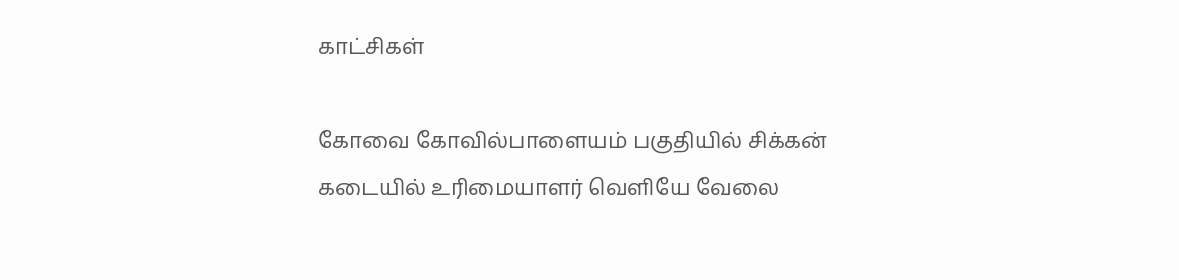காட்சிகள்

கோவை கோவில்பாளையம் பகுதியில் சிக்கன் கடையில் உரிமையாளர் வெளியே வேலை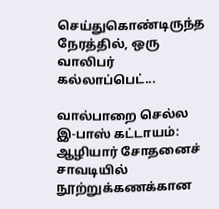செய்துகொண்டிருந்த நேரத்தில், ஒரு வாலிபர் கல்லாப்பெட்...

வால்பாறை செல்ல இ-பாஸ் கட்டாயம்: ஆழியார் சோதனைச் சாவடியில் நூற்றுக்கணக்கான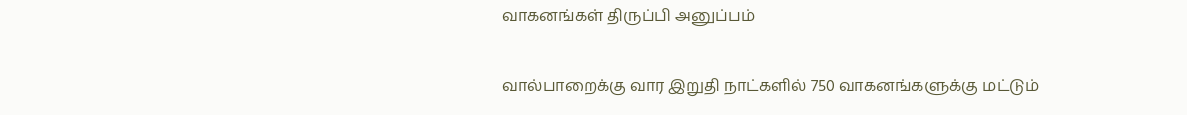வாகனங்கள் திருப்பி அனுப்பம்

வால்பாறைக்கு வார இறுதி நாட்களில் 750 வாகனங்களுக்கு மட்டும்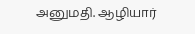அனுமதி. ஆழியார்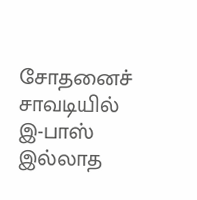சோதனைச் சாவடியில் இ-பாஸ் இல்லாத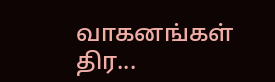வாகனங்கள் திர...